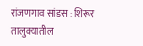रांजणगाव सांडस : शिरूर तालुक्यातील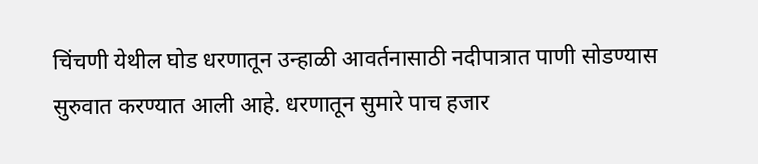चिंचणी येथील घोड धरणातून उन्हाळी आवर्तनासाठी नदीपात्रात पाणी सोडण्यास सुरुवात करण्यात आली आहे. धरणातून सुमारे पाच हजार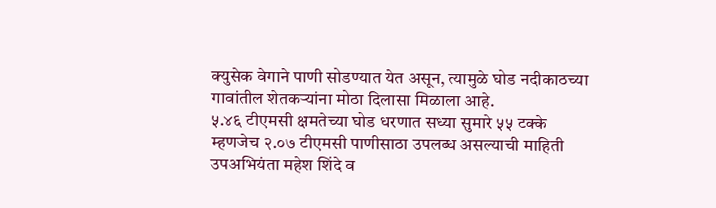क्युसेक वेगाने पाणी सोडण्यात येत असून, त्यामुळे घोड नदीकाठच्या गावांतील शेतकऱ्यांना मोठा दिलासा मिळाला आहे.
५.४६ टीएमसी क्षमतेच्या घोड धरणात सध्या सुमारे ५५ टक्के म्हणजेच २.०७ टीएमसी पाणीसाठा उपलब्ध असल्याची माहिती उपअभियंता महेश शिंदे व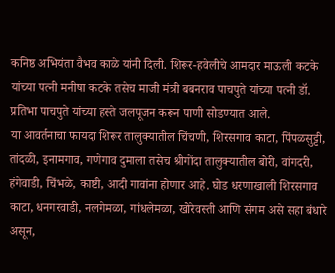कनिष्ठ अभियंता वैभव काळे यांनी दिली. शिरूर-हवेलीचे आमदार माऊली कटके यांच्या पत्नी मनीषा कटके तसेच माजी मंत्री बबनराव पाचपुते यांच्या पत्नी डॉ. प्रतिभा पाचपुते यांच्या हस्ते जलपूजन करून पाणी सोडण्यात आले.
या आवर्तनाचा फायदा शिरूर तालुक्यातील चिंचणी, शिरसगाव काटा, पिंपळसुट्टी, तांदळी, इनामगाव, गणेगाव दुमाला तसेच श्रीगोंदा तालुक्यातील बोरी, वांगदरी, हंगेवाडी, चिंभळे, काष्टी, आदी गावांना होणार आहे. घोड धरणाखाली शिरसगाव काटा, धनगरवाडी, नलगेमळा, गांधलेमळा, खोरेवस्ती आणि संगम असे सहा बंधारे असून,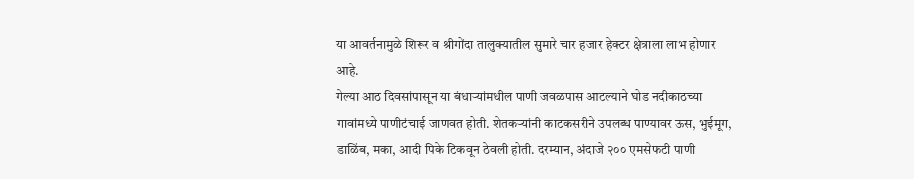या आवर्तनामुळे शिरूर व श्रीगोंदा तालुक्यातील सुमारे चार हजार हेक्टर क्षेत्राला लाभ होणार आहे.
गेल्या आठ दिवसांपासून या बंधाऱ्यांमधील पाणी जवळपास आटल्याने घोड नदीकाठच्या गावांमध्ये पाणीटंचाई जाणवत होती. शेतकऱ्यांनी काटकसरीने उपलब्ध पाण्यावर ऊस, भुईमूग, डाळिंब, मका, आदी पिके टिकवून ठेवली होती. दरम्यान, अंदाजे २०० एमसेफटी पाणी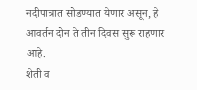नदीपात्रात सोडण्यात येणार असून, हे आवर्तन दोन ते तीन दिवस सुरू राहणार आहे.
शेती व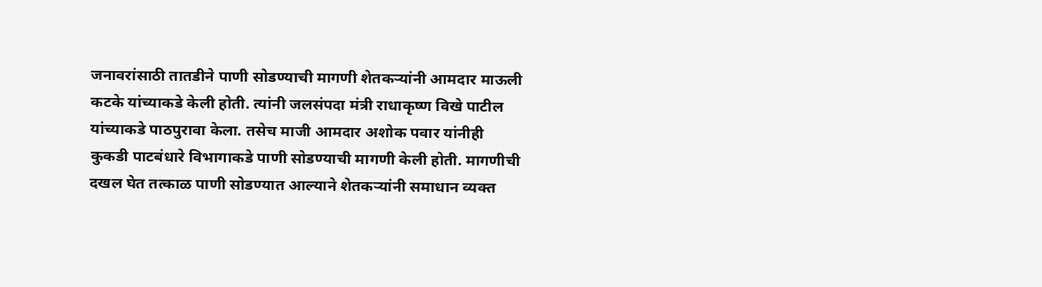जनावरांसाठी तातडीने पाणी सोडण्याची मागणी शेतकऱ्यांनी आमदार माऊली कटके यांच्याकडे केली होती. त्यांनी जलसंपदा मंत्री राधाकृष्ण विखे पाटील यांच्याकडे पाठपुरावा केला. तसेच माजी आमदार अशोक पवार यांनीही कुकडी पाटबंधारे विभागाकडे पाणी सोडण्याची मागणी केली होती. मागणीची दखल घेत तत्काळ पाणी सोडण्यात आल्याने शेतकऱ्यांनी समाधान व्यक्त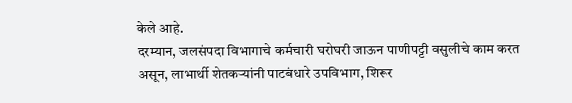केले आहे.
दरम्यान, जलसंपदा विभागाचे कर्मचारी घरोघरी जाऊन पाणीपट्टी वसुलीचे काम करत असून, लाभार्थी शेतकऱ्यांनी पाटबंधारे उपविभाग, शिरूर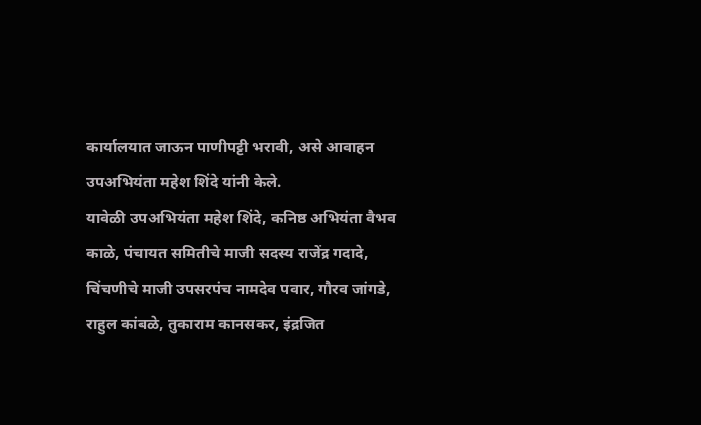कार्यालयात जाऊन पाणीपट्टी भरावी, असे आवाहन उपअभियंता महेश शिंदे यांनी केले.
यावेळी उपअभियंता महेश शिंदे, कनिष्ठ अभियंता वैभव काळे, पंचायत समितीचे माजी सदस्य राजेंद्र गदादे, चिंचणीचे माजी उपसरपंच नामदेव पवार, गौरव जांगडे, राहुल कांबळे, तुकाराम कानसकर, इंद्रजित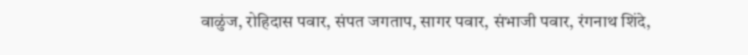वाळुंज, रोहिदास पवार, संपत जगताप, सागर पवार, संभाजी पवार, रंगनाथ शिंदे,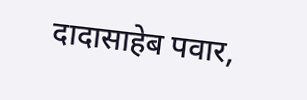दादासाहेब पवार,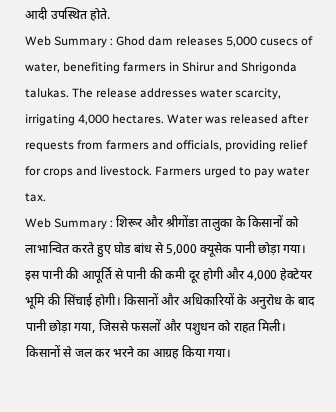आदी उपस्थित होते.
Web Summary : Ghod dam releases 5,000 cusecs of water, benefiting farmers in Shirur and Shrigonda talukas. The release addresses water scarcity, irrigating 4,000 hectares. Water was released after requests from farmers and officials, providing relief for crops and livestock. Farmers urged to pay water tax.
Web Summary : शिरूर और श्रीगोंडा तालुका के किसानों को लाभान्वित करते हुए घोड बांध से 5,000 क्यूसेक पानी छोड़ा गया। इस पानी की आपूर्ति से पानी की कमी दूर होगी और 4,000 हेक्टेयर भूमि की सिंचाई होगी। किसानों और अधिकारियों के अनुरोध के बाद पानी छोड़ा गया, जिससे फसलों और पशुधन को राहत मिली। किसानों से जल कर भरने का आग्रह किया गया।